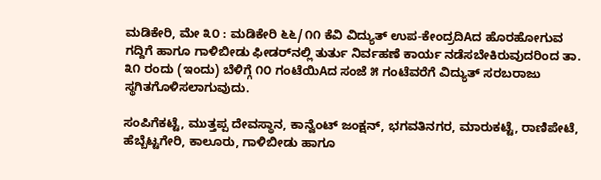ಮಡಿಕೇರಿ, ಮೇ ೩೦ : ಮಡಿಕೇರಿ ೬೬/೧೧ ಕೆವಿ ವಿದ್ಯುತ್ ಉಪ-ಕೇಂದ್ರದಿAದ ಹೊರಹೋಗುವ ಗದ್ದಿಗೆ ಹಾಗೂ ಗಾಳಿಬೀಡು ಫೀಡರ್‌ನಲ್ಲಿ ತುರ್ತು ನಿರ್ವಹಣೆ ಕಾರ್ಯ ನಡೆಸಬೇಕಿರುವುದರಿಂದ ತಾ. ೩೧ ರಂದು (ಇಂದು) ಬೆಳಿಗ್ಗೆ ೧೦ ಗಂಟೆಯಿAದ ಸಂಜೆ ೫ ಗಂಟೆವರೆಗೆ ವಿದ್ಯುತ್ ಸರಬರಾಜು ಸ್ಥಗಿತಗೊಳಿಸಲಾಗುವುದು.

ಸಂಪಿಗೆಕಟ್ಟೆ, ಮುತ್ತಪ್ಪ ದೇವಸ್ಥಾನ, ಕಾನ್ವೆಂಟ್ ಜಂಕ್ಷನ್, ಭಗವತಿನಗರ, ಮಾರುಕಟ್ಟೆ, ರಾಣಿಪೇಟೆ, ಹೆಬ್ಬೆಟ್ಟಗೇರಿ, ಕಾಲೂರು, ಗಾಳಿಬೀಡು ಹಾಗೂ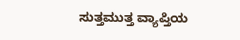ಸುತ್ತಮುತ್ತ ವ್ಯಾಪ್ತಿಯ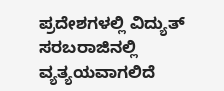ಪ್ರದೇಶಗಳಲ್ಲಿ ವಿದ್ಯುತ್ ಸರಬರಾಜಿನಲ್ಲಿ ವ್ಯತ್ಯಯವಾಗಲಿದೆ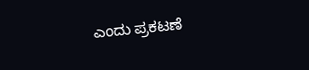ಎಂದು ಪ್ರಕಟಣೆ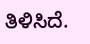ತಿಳಿಸಿದೆ.